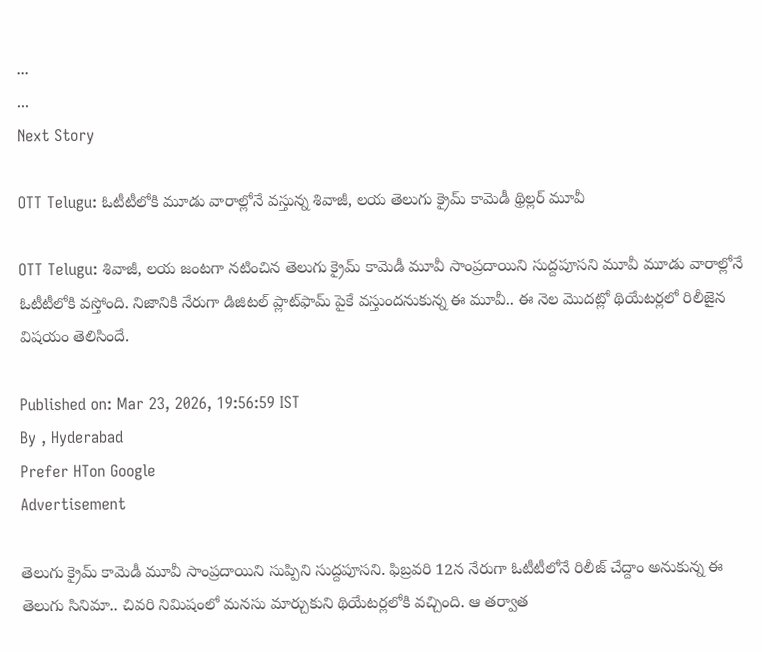...
...
Next Story

OTT Telugu: ఓటీటీలోకి మూడు వారాల్లోనే వస్తున్న శివాజీ, లయ తెలుగు క్రైమ్ కామెడీ థ్రిల్లర్ మూవీ

OTT Telugu: శివాజీ, లయ జంటగా నటించిన తెలుగు క్రైమ్ కామెడీ మూవీ సాంప్రదాయిని సుద్దపూసని మూవీ మూడు వారాల్లోనే ఓటీటీలోకి వస్తోంది. నిజానికి నేరుగా డిజిటల్ ప్లాట్‌ఫామ్ పైకే వస్తుందనుకున్న ఈ మూవీ.. ఈ నెల మొదట్లో థియేటర్లలో రిలీజైన విషయం తెలిసిందే.

Published on: Mar 23, 2026, 19:56:59 IST
By , Hyderabad
Prefer HTon Google
Advertisement

తెలుగు క్రైమ్ కామెడీ మూవీ సాంప్రదాయిని సుప్పిని సుద్దపూసని. ఫిబ్రవరి 12న నేరుగా ఓటీటీలోనే రిలీజ్ చేద్దాం అనుకున్న ఈ తెలుగు సినిమా.. చివరి నిమిషంలో మనసు మార్చుకుని థియేటర్లలోకి వచ్చింది. ఆ తర్వాత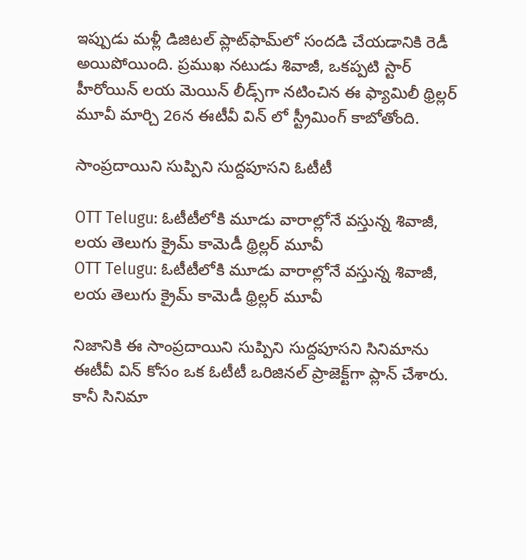ఇప్పుడు మళ్లీ డిజిటల్ ప్లాట్‌ఫామ్‌లో సందడి చేయడానికి రెడీ అయిపోయింది. ప్రముఖ నటుడు శివాజీ, ఒకప్పటి స్టార్ హీరోయిన్ లయ మెయిన్ లీడ్స్‌గా నటించిన ఈ ఫ్యామిలీ థ్రిల్లర్ మూవీ మార్చి 26న ఈటీవీ విన్ లో స్ట్రీమింగ్ కాబోతోంది.

సాంప్రదాయిని సుప్పిని సుద్దపూసని ఓటీటీ

OTT Telugu: ఓటీటీలోకి మూడు వారాల్లోనే వస్తున్న శివాజీ, లయ తెలుగు క్రైమ్ కామెడీ థ్రిల్లర్ మూవీ
OTT Telugu: ఓటీటీలోకి మూడు వారాల్లోనే వస్తున్న శివాజీ, లయ తెలుగు క్రైమ్ కామెడీ థ్రిల్లర్ మూవీ

నిజానికి ఈ సాంప్రదాయిని సుప్పిని సుద్దపూసని సినిమాను ఈటీవీ విన్ కోసం ఒక ఓటీటీ ఒరిజినల్ ప్రాజెక్ట్‌గా ప్లాన్ చేశారు. కానీ సినిమా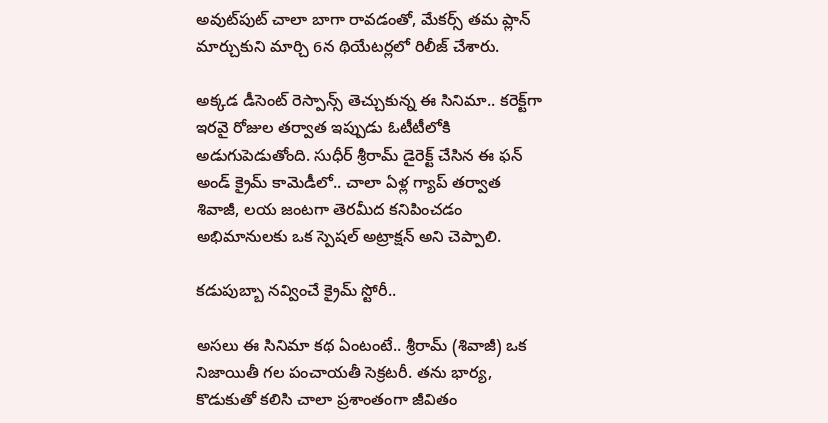అవుట్‌పుట్ చాలా బాగా రావడంతో, మేకర్స్ తమ ప్లాన్ మార్చుకుని మార్చి 6న థియేటర్లలో రిలీజ్ చేశారు.

అక్కడ డీసెంట్ రెస్పాన్స్ తెచ్చుకున్న ఈ సినిమా.. కరెక్ట్‌గా ఇరవై రోజుల తర్వాత ఇప్పుడు ఓటీటీలోకి అడుగుపెడుతోంది. సుధీర్ శ్రీరామ్ డైరెక్ట్ చేసిన ఈ ఫన్ అండ్ క్రైమ్ కామెడీలో.. చాలా ఏళ్ల గ్యాప్ తర్వాత శివాజీ, లయ జంటగా తెరమీద కనిపించడం అభిమానులకు ఒక స్పెషల్ అట్రాక్షన్ అని చెప్పాలి.

కడుపుబ్బా నవ్వించే క్రైమ్ స్టోరీ..

అసలు ఈ సినిమా కథ ఏంటంటే.. శ్రీరామ్ (శివాజీ) ఒక నిజాయితీ గల పంచాయతీ సెక్రటరీ. తను భార్య, కొడుకుతో కలిసి చాలా ప్రశాంతంగా జీవితం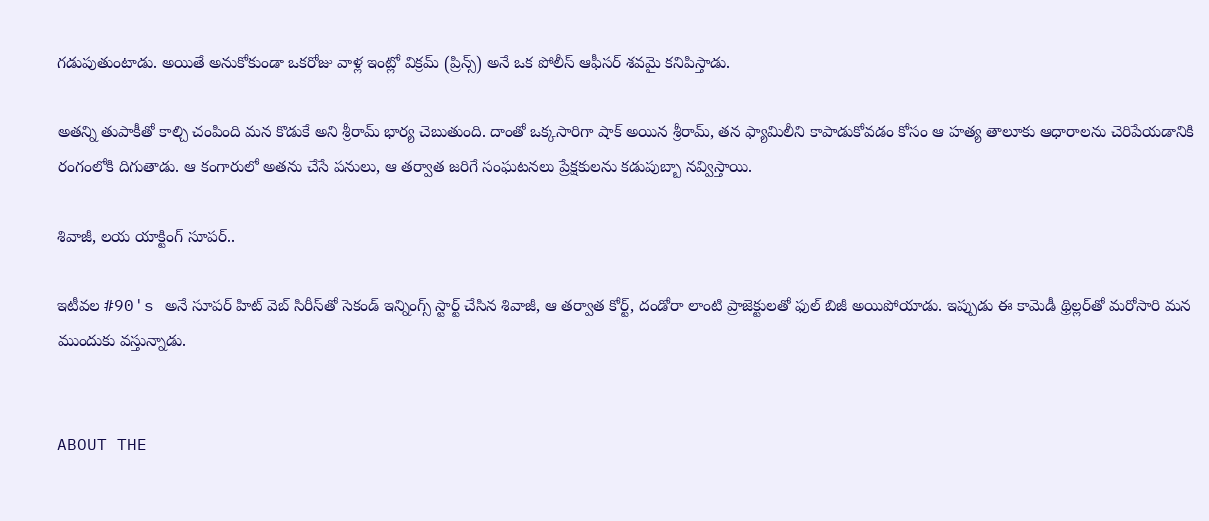గడుపుతుంటాడు. అయితే అనుకోకుండా ఒకరోజు వాళ్ల ఇంట్లో విక్రమ్ (ప్రిన్స్) అనే ఒక పోలీస్ ఆఫీసర్ శవమై కనిపిస్తాడు.

అతన్ని తుపాకీతో కాల్చి చంపింది మన కొడుకే అని శ్రీరామ్ భార్య చెబుతుంది. దాంతో ఒక్కసారిగా షాక్ అయిన శ్రీరామ్, తన ఫ్యామిలీని కాపాడుకోవడం కోసం ఆ హత్య తాలూకు ఆధారాలను చెరిపేయడానికి రంగంలోకి దిగుతాడు. ఆ కంగారులో అతను చేసే పనులు, ఆ తర్వాత జరిగే సంఘటనలు ప్రేక్షకులను కడుపుబ్బా నవ్విస్తాయి.

శివాజీ, లయ యాక్టింగ్ సూపర్..

ఇటీవల #90's అనే సూపర్ హిట్ వెబ్ సిరీస్‌తో సెకండ్ ఇన్నింగ్స్ స్టార్ట్ చేసిన శివాజీ, ఆ తర్వాత కోర్ట్, దండోరా లాంటి ప్రాజెక్టులతో ఫుల్ బిజీ అయిపోయాడు. ఇప్పుడు ఈ కామెడీ థ్రిల్లర్‌తో మరోసారి మన ముందుకు వస్తున్నాడు.


ABOUT THE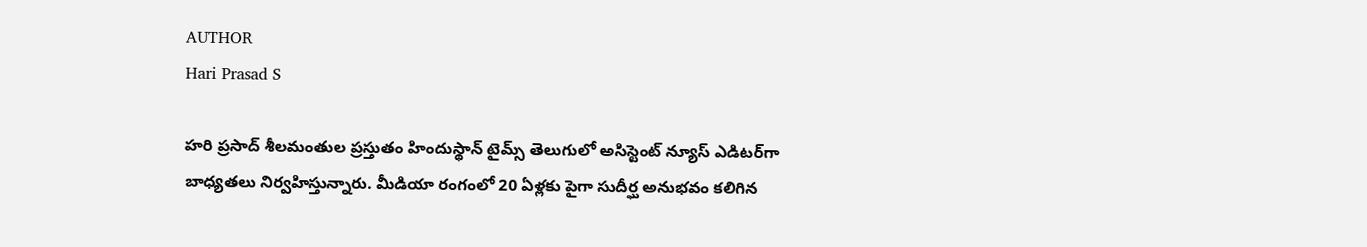AUTHOR
Hari Prasad S

హరి ప్రసాద్ శీలమంతుల ప్రస్తుతం హిందుస్థాన్ టైమ్స్ తెలుగులో అసిస్టెంట్ న్యూస్ ఎడిటర్‌గా బాధ్యతలు నిర్వహిస్తున్నారు. మీడియా రంగంలో 20 ఏళ్లకు పైగా సుదీర్ఘ అనుభవం కలిగిన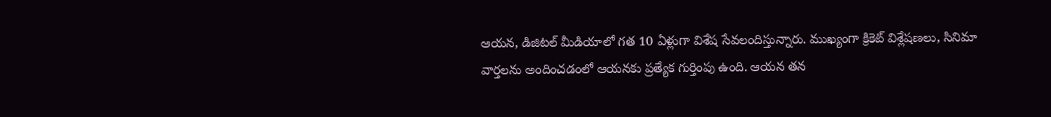ఆయన, డిజిటల్ మీడియాలో గత 10 ఏళ్లుగా విశేష సేవలందిస్తున్నారు. ముఖ్యంగా క్రికెట్ విశ్లేషణలు, సినిమా వార్తలను అందించడంలో ఆయనకు ప్రత్యేక గుర్తింపు ఉంది. ఆయన తన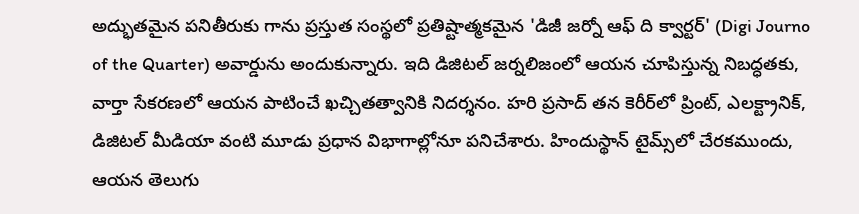అద్భుతమైన పనితీరుకు గాను ప్రస్తుత సంస్థలో ప్రతిష్టాత్మకమైన 'డిజీ జర్నో ఆఫ్ ది క్వార్టర్' (Digi Journo of the Quarter) అవార్డును అందుకున్నారు. ఇది డిజిటల్ జర్నలిజంలో ఆయన చూపిస్తున్న నిబద్ధతకు, వార్తా సేకరణలో ఆయన పాటించే ఖచ్చితత్వానికి నిదర్శనం. హరి ప్రసాద్ తన కెరీర్‌లో ప్రింట్, ఎలక్ట్రానిక్, డిజిటల్ మీడియా వంటి మూడు ప్రధాన విభాగాల్లోనూ పనిచేశారు. హిందుస్థాన్ టైమ్స్‌లో చేరకముందు, ఆయన తెలుగు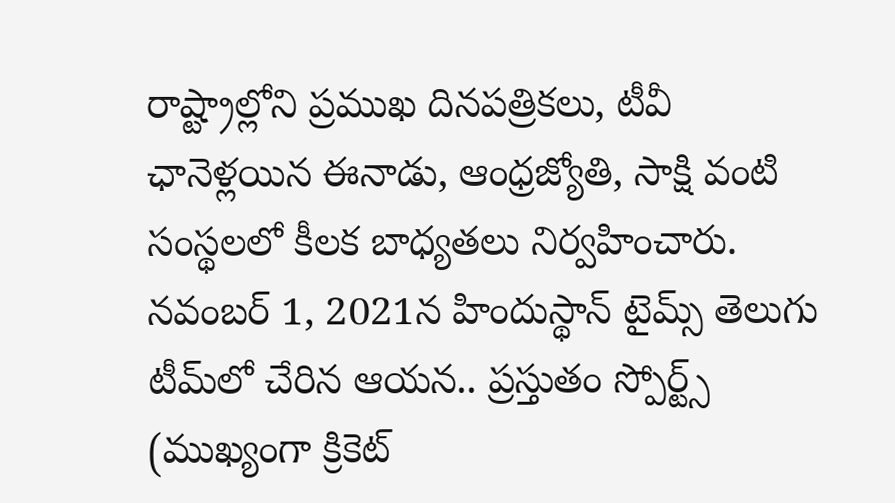రాష్ట్రాల్లోని ప్రముఖ దినపత్రికలు, టీవీ ఛానెళ్లయిన ఈనాడు, ఆంధ్రజ్యోతి, సాక్షి వంటి సంస్థలలో కీలక బాధ్యతలు నిర్వహించారు. నవంబర్ 1, 2021న హిందుస్థాన్ టైమ్స్ తెలుగు టీమ్‌లో చేరిన ఆయన.. ప్రస్తుతం స్పోర్ట్స్ (ముఖ్యంగా క్రికెట్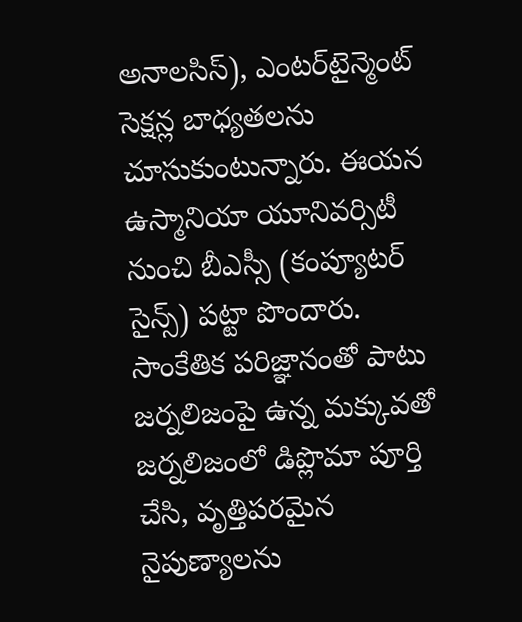అనాలసిస్), ఎంటర్‌టైన్మెంట్ సెక్షన్ల బాధ్యతలను చూసుకుంటున్నారు. ఈయన ఉస్మానియా యూనివర్సిటీ నుంచి బీఎస్సీ (కంప్యూటర్ సైన్స్) పట్టా పొందారు. సాంకేతిక పరిజ్ఞానంతో పాటు జర్నలిజంపై ఉన్న మక్కువతో జర్నలిజంలో డిప్లొమా పూర్తి చేసి, వృత్తిపరమైన నైపుణ్యాలను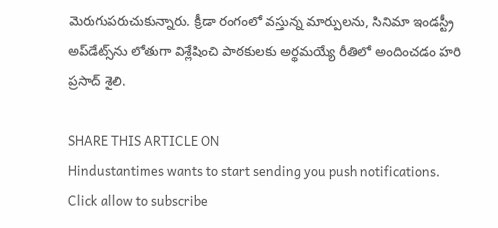మెరుగుపరుచుకున్నారు. క్రీడా రంగంలో వస్తున్న మార్పులను, సినిమా ఇండస్ట్రీ అప్‌డేట్స్‌ను లోతుగా విశ్లేషించి పాఠకులకు అర్థమయ్యే రీతిలో అందించడం హరి ప్రసాద్ శైలి.

SHARE THIS ARTICLE ON
Hindustantimes wants to start sending you push notifications. Click allow to subscribe